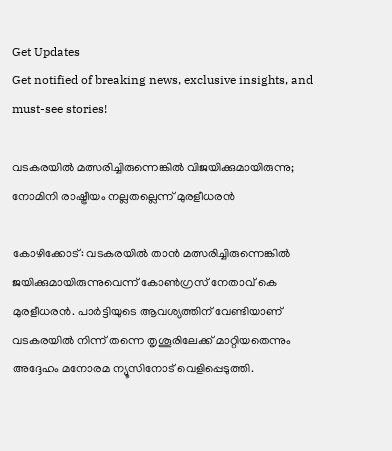Get Updates
Get notified of breaking news, exclusive insights, and must-see stories!

വടകരയില്‍ മത്സരിച്ചിരുന്നെങ്കില്‍ വിജയിക്കുമായിരുന്നു; നോമിനി രാഷ്ട്രീയം നല്ലതല്ലെന്ന് മുരളീധരന്‍

കോഴിക്കോട്: വടകരയില്‍ താന്‍ മത്സരിച്ചിരുന്നെങ്കില്‍ ജയിക്കുമായിരുന്നുവെന്ന് കോണ്‍ഗ്രസ് നേതാവ് കെ മുരളീധരന്‍. പാര്‍ട്ടിയുടെ ആവശ്യത്തിന് വേണ്ടിയാണ് വടകരയില്‍ നിന്ന് തന്നെ തൃശൂരിലേക്ക് മാറ്റിയതെന്നും അദ്ദേഹം മനോരമ ന്യൂസിനോട് വെളിപ്പെടുത്തി.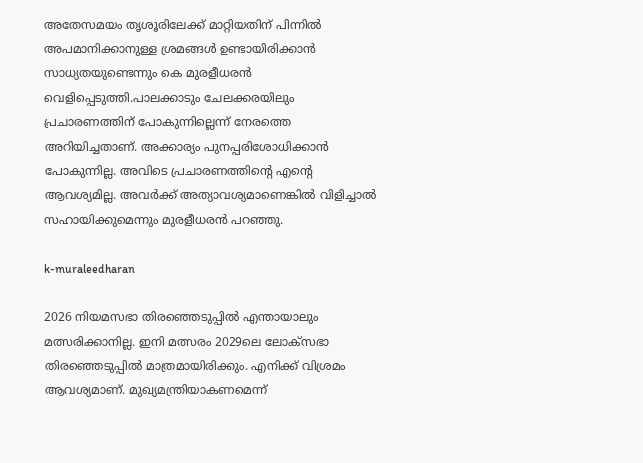അതേസമയം തൃശൂരിലേക്ക് മാറ്റിയതിന് പിന്നില്‍ അപമാനിക്കാനുള്ള ശ്രമങ്ങള്‍ ഉണ്ടായിരിക്കാന്‍ സാധ്യതയുണ്ടെന്നും കെ മുരളീധരന്‍ വെളിപ്പെടുത്തി.പാലക്കാടും ചേലക്കരയിലും പ്രചാരണത്തിന് പോകുന്നില്ലെന്ന് നേരത്തെ അറിയിച്ചതാണ്. അക്കാര്യം പുനപ്പരിശോധിക്കാന്‍ പോകുന്നില്ല. അവിടെ പ്രചാരണത്തിന്റെ എന്റെ ആവശ്യമില്ല. അവര്‍ക്ക് അത്യാവശ്യമാണെങ്കില്‍ വിളിച്ചാല്‍ സഹായിക്കുമെന്നും മുരളീധരന്‍ പറഞ്ഞു.

k-muraleedharan

2026 നിയമസഭാ തിരഞ്ഞെടുപ്പില്‍ എന്തായാലും മത്സരിക്കാനില്ല. ഇനി മത്സരം 2029ലെ ലോക്‌സഭാ തിരഞ്ഞെടുപ്പില്‍ മാത്രമായിരിക്കും. എനിക്ക് വിശ്രമം ആവശ്യമാണ്. മുഖ്യമന്ത്രിയാകണമെന്ന്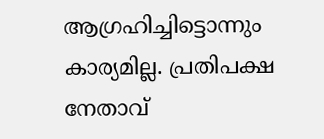ആഗ്രഹിച്ചിട്ടൊന്നും കാര്യമില്ല. പ്രതിപക്ഷ നേതാവ്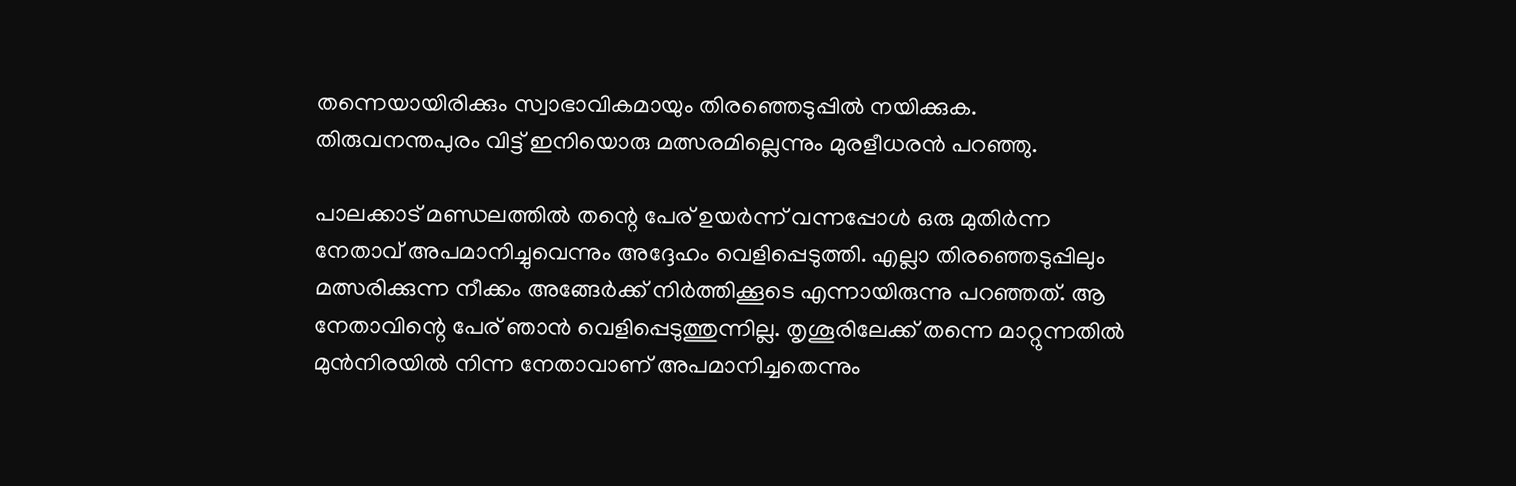തന്നെയായിരിക്കും സ്വാഭാവികമായും തിരഞ്ഞെടുപ്പില്‍ നയിക്കുക. തിരുവനന്തപുരം വിട്ട് ഇനിയൊരു മത്സരമില്ലെന്നും മുരളീധരന്‍ പറഞ്ഞു.

പാലക്കാട് മണ്ഡലത്തില്‍ തന്റെ പേര് ഉയര്‍ന്ന് വന്നപ്പോള്‍ ഒരു മുതിര്‍ന്ന നേതാവ് അപമാനിച്ചുവെന്നും അദ്ദേഹം വെളിപ്പെടുത്തി. എല്ലാ തിരഞ്ഞെടുപ്പിലും മത്സരിക്കുന്ന നീക്കം അങ്ങേര്‍ക്ക് നിര്‍ത്തിക്കൂടെ എന്നായിരുന്നു പറഞ്ഞത്. ആ നേതാവിന്റെ പേര് ഞാന്‍ വെളിപ്പെടുത്തുന്നില്ല. തൃശൂരിലേക്ക് തന്നെ മാറ്റുന്നതില്‍ മുന്‍നിരയില്‍ നിന്ന നേതാവാണ് അപമാനിച്ചതെന്നും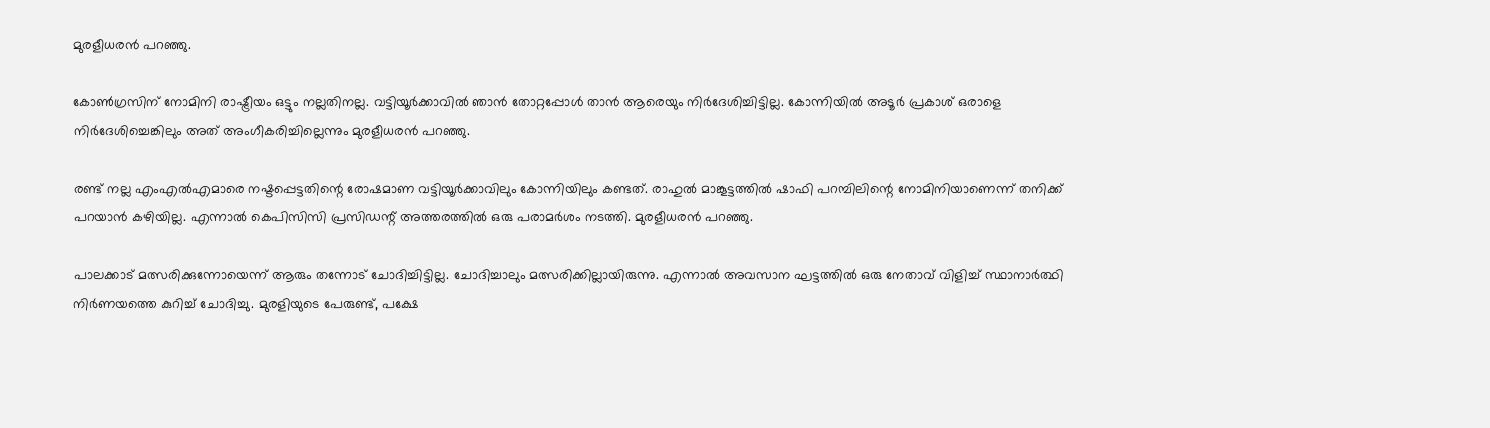മുരളീധരന്‍ പറഞ്ഞു.

കോണ്‍ഗ്രസിന് നോമിനി രാഷ്ട്രീയം ഒട്ടും നല്ലതിനല്ല. വട്ടിയൂര്‍ക്കാവില്‍ ഞാന്‍ തോറ്റപ്പോള്‍ താന്‍ ആരെയും നിര്‍ദേശിച്ചിട്ടില്ല. കോന്നിയില്‍ അടൂര്‍ പ്രകാശ് ഒരാളെ നിര്‍ദേശിച്ചെങ്കിലും അത് അംഗീകരിച്ചില്ലെന്നും മുരളീധരന്‍ പറഞ്ഞു.

രണ്ട് നല്ല എംഎല്‍എമാരെ നഷ്ടപ്പെട്ടതിന്റെ രോഷമാണ വട്ടിയൂര്‍ക്കാവിലും കോന്നിയിലും കണ്ടത്. രാഹുല്‍ മാങ്കൂട്ടത്തില്‍ ഷാഫി പറമ്പിലിന്റെ നോമിനിയാണെന്ന് തനിക്ക് പറയാന്‍ കഴിയില്ല. എന്നാല്‍ കെപിസിസി പ്രസിഡന്റ് അത്തരത്തില്‍ ഒരു പരാമര്‍ശം നടത്തി. മുരളീധരന്‍ പറഞ്ഞു.

പാലക്കാട് മത്സരിക്കുന്നോയെന്ന് ആരും തന്നോട് ചോദിച്ചിട്ടില്ല. ചോദിച്ചാലും മത്സരിക്കില്ലായിരുന്നു. എന്നാല്‍ അവസാന ഘട്ടത്തില്‍ ഒരു നേതാവ് വിളിച്ച് സ്ഥാനാര്‍ത്ഥി നിര്‍ണയത്തെ കുറിച്ച് ചോദിച്ചു. മുരളിയുടെ പേരുണ്ട്, പക്ഷേ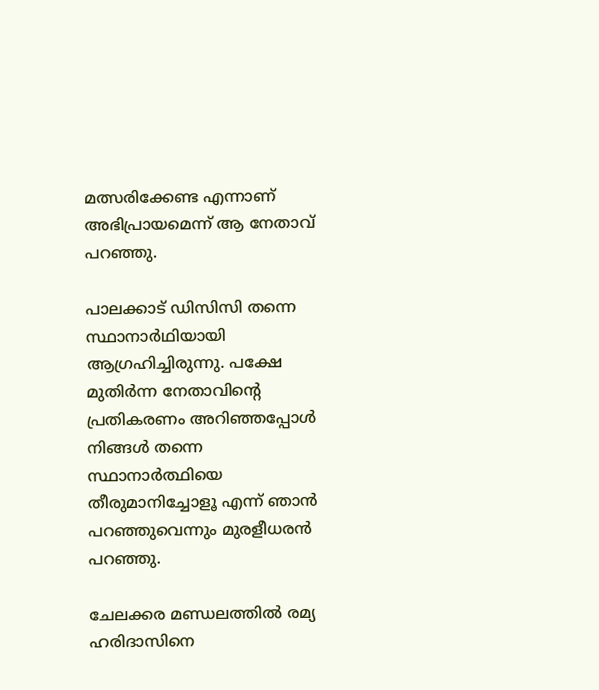മത്സരിക്കേണ്ട എന്നാണ് അഭിപ്രായമെന്ന് ആ നേതാവ് പറഞ്ഞു.

പാലക്കാട് ഡിസിസി തന്നെ സ്ഥാനാര്‍ഥിയായി ആഗ്രഹിച്ചിരുന്നു. പക്ഷേ മുതിര്‍ന്ന നേതാവിന്റെ പ്രതികരണം അറിഞ്ഞപ്പോള്‍ നിങ്ങള്‍ തന്നെ സ്ഥാനാര്‍ത്ഥിയെ തീരുമാനിച്ചോളൂ എന്ന് ഞാന്‍ പറഞ്ഞുവെന്നും മുരളീധരന്‍ പറഞ്ഞു.

ചേലക്കര മണ്ഡലത്തില്‍ രമ്യ ഹരിദാസിനെ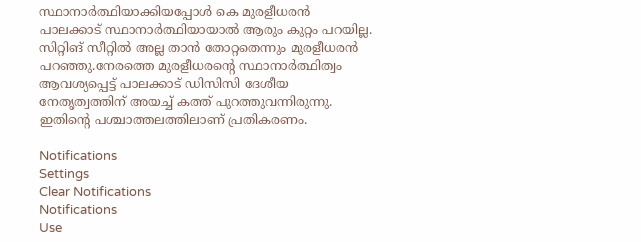സ്ഥാനാര്‍ത്ഥിയാക്കിയപ്പോള്‍ കെ മുരളീധരന്‍ പാലക്കാട് സ്ഥാനാര്‍ത്ഥിയായാല്‍ ആരും കുറ്റം പറയില്ല. സിറ്റിങ് സീറ്റില്‍ അല്ല താന്‍ തോറ്റതെന്നും മുരളീധരന്‍ പറഞ്ഞു.നേരത്തെ മുരളീധരന്റെ സ്ഥാനാര്‍ത്ഥിത്വം ആവശ്യപ്പെട്ട് പാലക്കാട് ഡിസിസി ദേശീയ നേതൃത്വത്തിന് അയച്ച് കത്ത് പുറത്തുവന്നിരുന്നു. ഇതിന്റെ പശ്ചാത്തലത്തിലാണ് പ്രതികരണം.

Notifications
Settings
Clear Notifications
Notifications
Use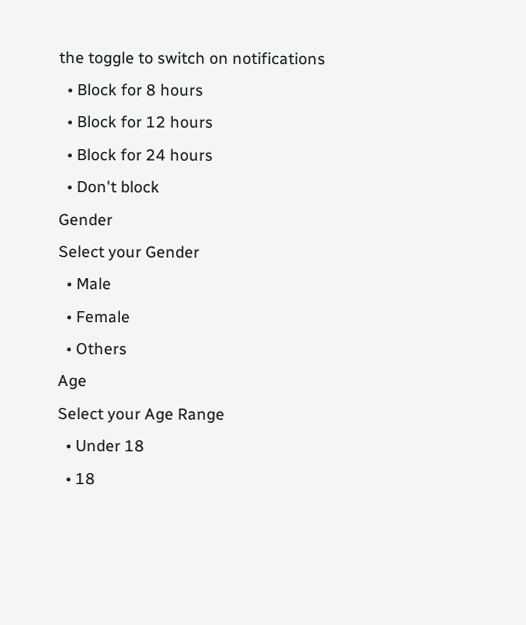the toggle to switch on notifications
  • Block for 8 hours
  • Block for 12 hours
  • Block for 24 hours
  • Don't block
Gender
Select your Gender
  • Male
  • Female
  • Others
Age
Select your Age Range
  • Under 18
  • 18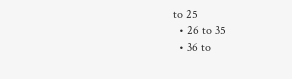to 25
  • 26 to 35
  • 36 to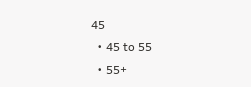45
  • 45 to 55
  • 55+